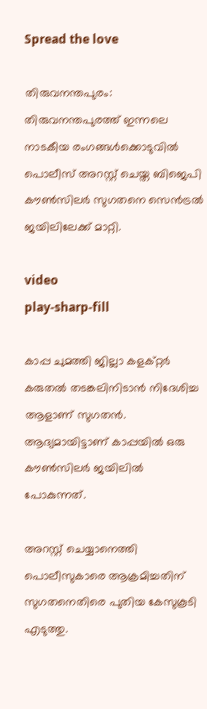Spread the love

തിരുവനന്തപുരം: തിരുവനന്തപുരത്ത് ഇന്നലെ നാടകീയ രംഗങ്ങള്‍ക്കൊടുവില്‍ പൊലീസ് അറസ്റ്റ് ചെയ്ത ബിജെപി കൗണ്‍സിലർ സുഗതനെ സെൻട്രല്‍ ജയിലിലേക്ക് മാറ്റി.

video
play-sharp-fill

കാപ്പ ചുമത്തി ജില്ലാ കളക്റ്റർ കരുതല്‍ തടങ്കലിനിടാൻ നിദേശിച്ച ആളാണ്‌ സുഗതൻ. ആദ്യമായിട്ടാണ് കാപ്പയില്‍ ഒരു കൗണ്‍സിലര്‍ ജയിലില്‍ പോകുന്നത്.

അറസ്റ്റ് ചെയ്യാനെത്തി പൊലീസുകാരെ ആക്രമിച്ചതിന് സുഗതനെതിരെ പുതിയ കേസുകൂടി എടുത്തു.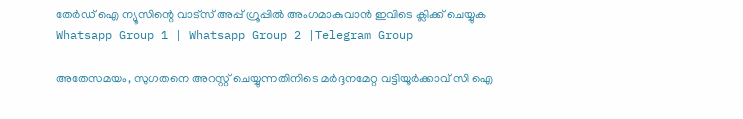തേർഡ് ഐ ന്യൂസിന്റെ വാട്സ് അപ്പ് ഗ്രൂപ്പിൽ അംഗമാകുവാൻ ഇവിടെ ക്ലിക്ക് ചെയ്യുക
Whatsapp Group 1 | Whatsapp Group 2 |Telegram Group

അതേസമയം, സുഗതനെ അറസ്റ്റ് ചെയ്യുന്നതിനിടെ മർദ്ദനമേറ്റ വട്ടിയൂർക്കാവ് സി ഐ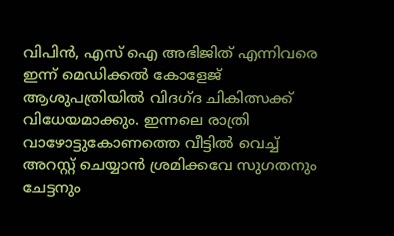വിപിൻ, എസ് ഐ അഭിജിത് എന്നിവരെ ഇന്ന് മെഡിക്കല്‍ കോളേജ് ആശുപത്രിയില്‍ വിദഗ്ദ ചികിത്സക്ക് വിധേയമാക്കും. ഇന്നലെ രാത്രി വാഴോട്ടുകോണത്തെ വീട്ടില്‍ വെച്ച്‌ അറസ്റ്റ് ചെയ്യാൻ ശ്രമിക്കവേ സുഗതനും ചേട്ടനും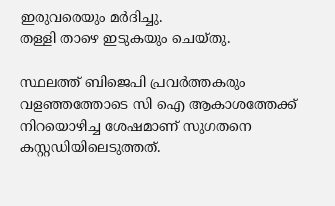ഇരുവരെയും മർദിച്ചു.
തള്ളി താഴെ ഇടുകയും ചെയ്തു.

സ്ഥലത്ത് ബിജെപി പ്രവർത്തകരും വളഞ്ഞത്തോടെ സി ഐ ആകാശത്തേക്ക് നിറയൊഴിച്ച ശേഷമാണ് സുഗതനെ കസ്റ്റഡിയിലെടുത്തത്.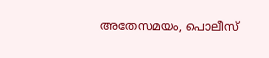അതേസമയം, പൊലീസ്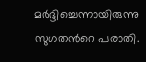മർദ്ദിച്ചെന്നായിരുന്നു സുഗതന്‍റെ പരാതി.